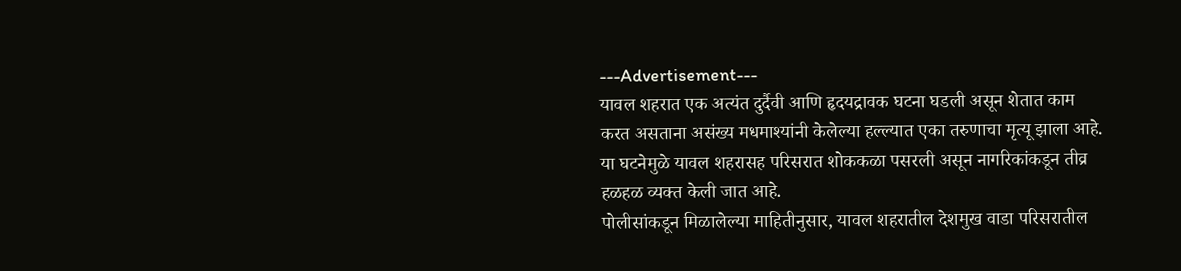---Advertisement---
यावल शहरात एक अत्यंत दुर्दैवी आणि हृदयद्रावक घटना घडली असून शेतात काम करत असताना असंख्य मधमाश्यांनी केलेल्या हल्ल्यात एका तरुणाचा मृत्यू झाला आहे. या घटनेमुळे यावल शहरासह परिसरात शोककळा पसरली असून नागरिकांकडून तीव्र हळहळ व्यक्त केली जात आहे.
पोलीसांकडून मिळालेल्या माहितीनुसार, यावल शहरातील देशमुख वाडा परिसरातील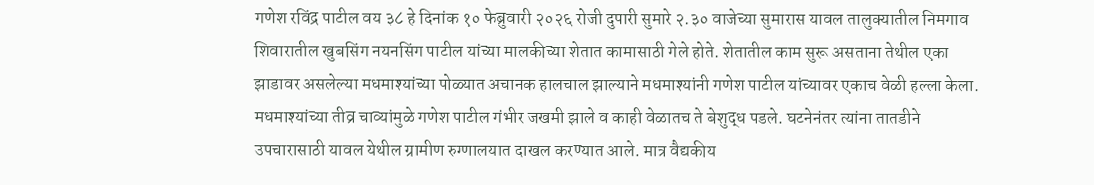गणेश रविंद्र पाटील वय ३८ हे दिनांक १० फेब्रुवारी २०२६ रोजी दुपारी सुमारे २.३० वाजेच्या सुमारास यावल तालुक्यातील निमगाव शिवारातील खुबसिंग नयनसिंग पाटील यांच्या मालकीच्या शेतात कामासाठी गेले होते. शेतातील काम सुरू असताना तेथील एका झाडावर असलेल्या मधमाश्यांच्या पोळ्यात अचानक हालचाल झाल्याने मधमाश्यांनी गणेश पाटील यांच्यावर एकाच वेळी हल्ला केला. मधमाश्यांच्या तीव्र चाव्यांमुळे गणेश पाटील गंभीर जखमी झाले व काही वेळातच ते बेशुद्ध पडले. घटनेनंतर त्यांना तातडीने उपचारासाठी यावल येथील ग्रामीण रुग्णालयात दाखल करण्यात आले. मात्र वैद्यकीय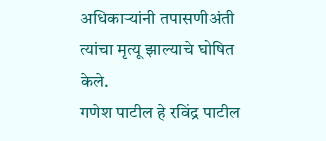अधिकाऱ्यांनी तपासणीअंती त्यांचा मृत्यू झाल्याचे घोषित केले.
गणेश पाटील हे रविंद्र पाटील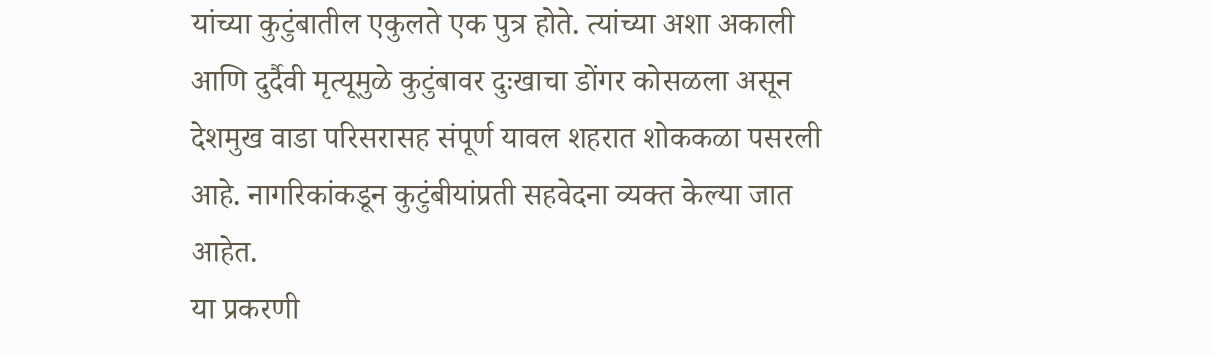यांच्या कुटुंबातील एकुलते एक पुत्र होते. त्यांच्या अशा अकाली आणि दुर्दैवी मृत्यूमुळे कुटुंबावर दुःखाचा डोंगर कोसळला असून देशमुख वाडा परिसरासह संपूर्ण यावल शहरात शोककळा पसरली आहे. नागरिकांकडून कुटुंबीयांप्रती सहवेदना व्यक्त केल्या जात आहेत.
या प्रकरणी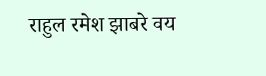राहुल रमेश झाबरे वय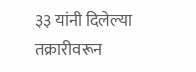३३ यांनी दिलेल्या तक्रारीवरून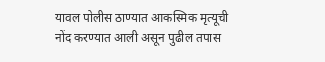यावल पोलीस ठाण्यात आकस्मिक मृत्यूची नोंद करण्यात आली असून पुढील तपास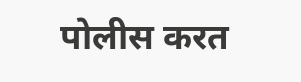पोलीस करत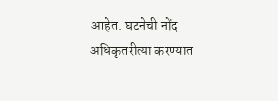आहेत. घटनेची नोंद अधिकृतरीत्या करण्यात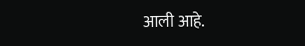आली आहे.